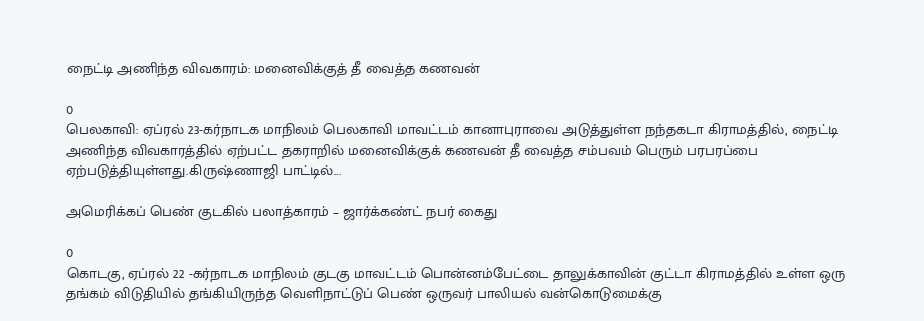நைட்டி அணிந்த விவகாரம்: மனைவிக்குத் தீ வைத்த கணவன்

0
பெலகாவி: ஏப்ரல் 23-கர்நாடக மாநிலம் பெலகாவி மாவட்டம் கானாபுராவை அடுத்துள்ள நந்தகடா கிராமத்தில், நைட்டி அணிந்த விவகாரத்தில் ஏற்பட்ட தகராறில் மனைவிக்குக் கணவன் தீ வைத்த சம்பவம் பெரும் பரபரப்பை ஏற்படுத்தியுள்ளது.கிருஷ்ணாஜி பாட்டில்...

அமெரிக்கப் பெண் குடகில் பலாத்காரம் – ஜார்க்கண்ட் நபர் கைது

0
கொடகு, ஏப்ரல் 22 -கர்நாடக மாநிலம் குடகு மாவட்டம் பொன்னம்பேட்டை தாலுக்காவின் குட்டா கிராமத்தில் உள்ள ஒரு தங்கம் விடுதியில் தங்கியிருந்த வெளிநாட்டுப் பெண் ஒருவர் பாலியல் வன்கொடுமைக்கு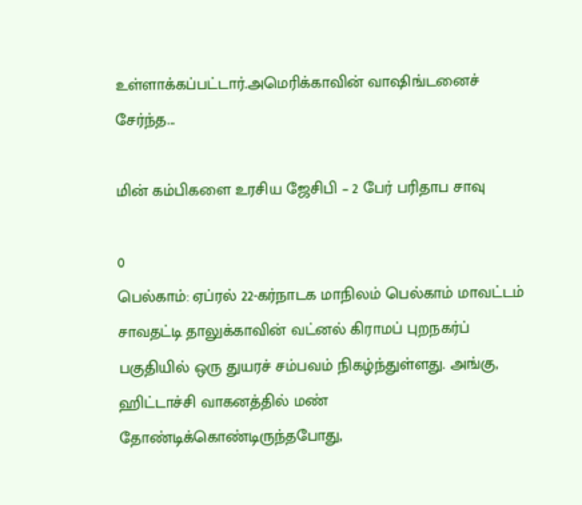உள்ளாக்கப்பட்டார்.அமெரிக்காவின் வாஷிங்டனைச் சேர்ந்த...

மின் கம்பிகளை உரசிய ஜேசிபி – 2 பேர் பரிதாப சாவு

0
பெல்காம்: ஏப்ரல் 22-கர்நாடக மாநிலம் பெல்காம் மாவட்டம் சாவதட்டி தாலுக்காவின் வட்னல் கிராமப் புறநகர்ப் பகுதியில் ஒரு துயரச் சம்பவம் நிகழ்ந்துள்ளது. அங்கு, ஹிட்டாச்சி வாகனத்தில் மண் தோண்டிக்கொண்டிருந்தபோது,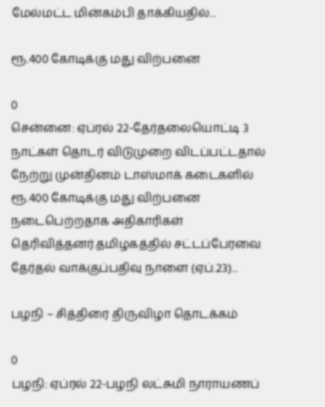மேல்மட்ட மின்கம்பி தாக்கியதில்...

ரூ.400 கோடிக்கு மது விற்பனை

0
சென்னை: ஏப்ரல் 22-தேர்தலையொட்டி 3 நாட்கள் தொடர் விடுமுறை விடப்பட்டதால் நேற்று முன்தினம் டாஸ்மாக் கடைகளில் ரூ.400 கோடிக்கு மது விற்பனை நடைபெற்றதாக அதிகாரிகள் தெரிவித்தனர்.தமிழகத்தில் சட்டப்பேரவை தேர்தல் வாக்குப்பதிவு நாளை (ஏப்.23)...

பழநி – சித்திரை திருவிழா தொடக்கம்

0
பழநி: ஏப்ரல் 22-பழநி லட்சுமி நாராயணப்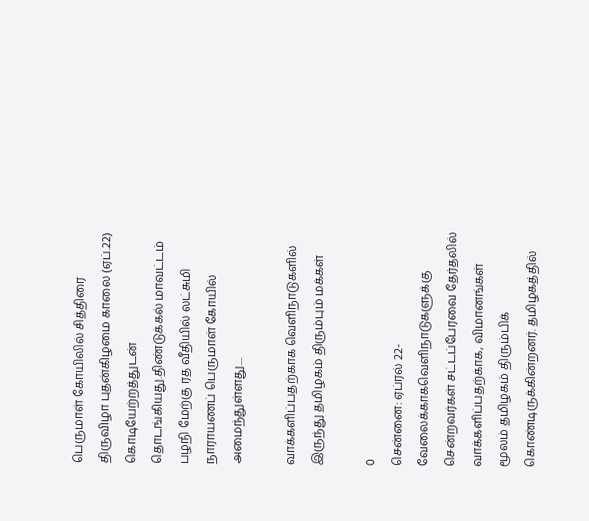பெருமாள் கோயிலில் சித்திரை திருவிழா புதன்கிழமை காலை (ஏப்.22) கொடியேற்றத்துடன் தொடங்கியது.திண்டுக்கல் மாவட்டம் பழநி மேற்கு ரத வீதியில் லட்சுமி நாராயணப் பெருமாள் கோயில் அமைந்துள்ளது....

வாக்களிப்பதற்காக வெளிநாடுகளில் இருந்து தமிழகம் திரும்பும் மக்கள்

0
சென்னை: ஏப்ரல் 22-வேலைக்காகவெளிநாடுகளுக்கு சென்றவர்கள் சட்டப்பேரவை தேர்தலில் வாக்களிப்பதற்காக, விமானங்கள் மூலம் தமிழகம் திரும்பிக் கொண்டிருக்கின்றனர். தமிழகத்தில்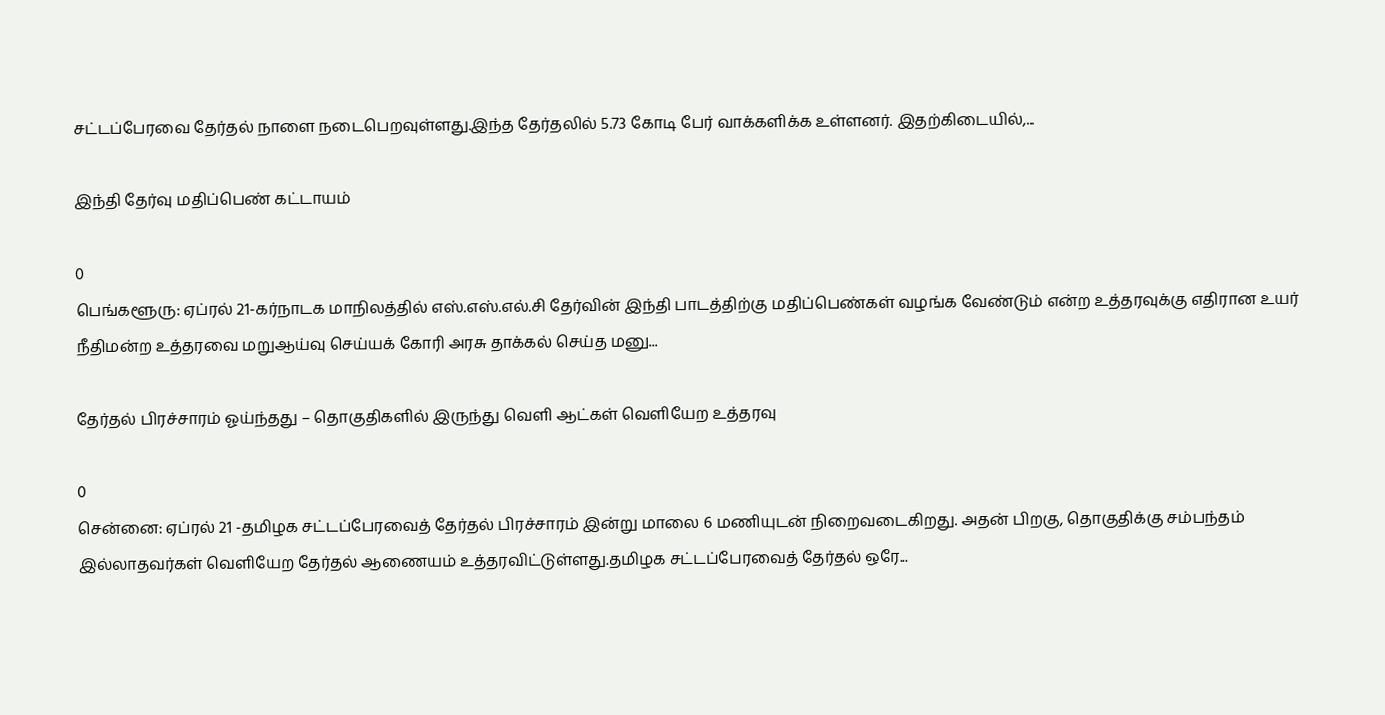சட்டப்பேரவை தேர்தல் நாளை நடைபெறவுள்ளது.இந்த தேர்தலில் 5.73 கோடி பேர் வாக்களிக்க உள்ளனர். இதற்கிடையில்,...

இந்தி தேர்வு மதிப்பெண் கட்டாயம்

0
பெங்களூரு: ஏப்ரல் 21-கர்நாடக மாநிலத்தில் எஸ்.எஸ்.எல்.சி தேர்வின் இந்தி பாடத்திற்கு மதிப்பெண்கள் வழங்க வேண்டும் என்ற உத்தரவுக்கு எதிரான உயர் நீதிமன்ற உத்தரவை மறுஆய்வு செய்யக் கோரி அரசு தாக்கல் செய்த மனு...

தேர்தல் பிரச்சாரம் ஓய்ந்தது – தொகுதிகளில் இருந்து வெளி ஆட்கள் வெளியேற உத்தரவு

0
சென்னை: ஏப்ரல் 21 -தமிழக சட்டப்பேரவைத் தேர்தல் பிரச்சாரம் இன்று மாலை 6 மணியுடன் நிறைவடைகிறது. அதன் பிறகு, தொகுதிக்கு சம்பந்தம் இல்லாதவர்கள் வெளியேற தேர்தல் ஆணையம் உத்தரவிட்டுள்ளது.தமிழக சட்டப்பேரவைத் தேர்தல் ஒரே...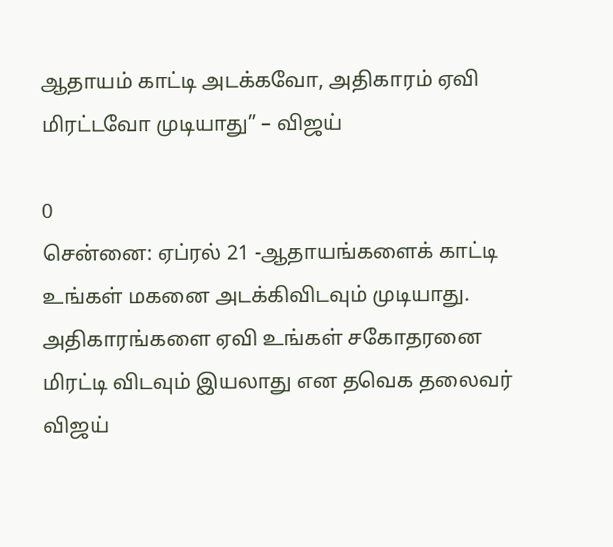ஆதாயம் காட்டி அடக்கவோ, அதிகாரம் ஏவி மிரட்டவோ முடியாது” – விஜய்

0
சென்னை: ஏப்ரல் 21 -ஆதாயங்களைக் காட்டி உங்கள் மகனை அடக்கிவிடவும் முடியாது. அதிகாரங்களை ஏவி உங்கள் சகோதரனை மிரட்டி விடவும் இயலாது என தவெக தலைவர் விஜய்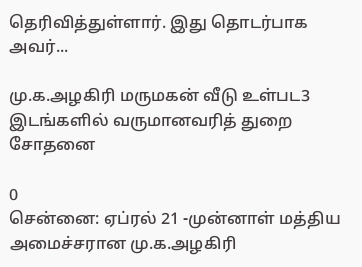தெரிவித்துள்ளார். இது தொடர்பாக அவர்...

மு.க.அழகிரி மருமகன் வீடு உள்பட3 இடங்களில் வருமானவரித் துறை சோதனை

0
சென்னை: ஏப்ரல் 21 -முன்னாள் மத்திய அமைச்சரான மு.க.அழகிரி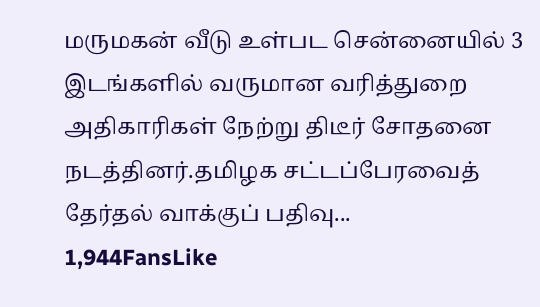மருமகன் வீடு உள்பட சென்னையில் 3 இடங்களில் வருமான வரித்துறை அதிகாரிகள் நேற்று திடீர் சோதனை நடத்தினர்.தமிழக சட்டப்பேரவைத் தேர்தல் வாக்குப் பதிவு...
1,944FansLike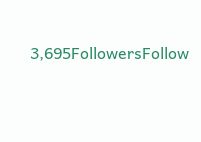3,695FollowersFollow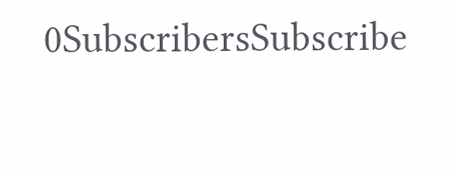0SubscribersSubscribe